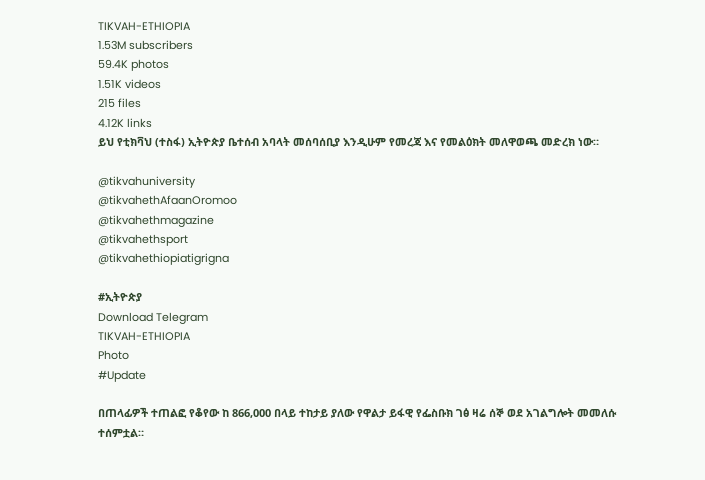TIKVAH-ETHIOPIA
1.53M subscribers
59.4K photos
1.51K videos
215 files
4.12K links
ይህ የቲክቫህ (ተስፋ) ኢትዮጵያ ቤተሰብ አባላት መሰባሰቢያ እንዲሁም የመረጃ እና የመልዕክት መለዋወጫ መድረክ ነው።

@tikvahuniversity
@tikvahethAfaanOromoo
@tikvahethmagazine
@tikvahethsport
@tikvahethiopiatigrigna

#ኢትዮጵያ
Download Telegram
TIKVAH-ETHIOPIA
Photo
#Update

በጠላፊዎች ተጠልፎ የቆየው ከ 866,000 በላይ ተከታይ ያለው የዋልታ ይፋዊ የፌስቡክ ገፅ ዛሬ ሰኞ ወደ አገልግሎት መመለሱ ተሰምቷል።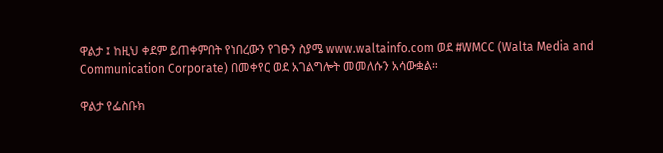ዋልታ ፤ ከዚህ ቀደም ይጠቀምበት የነበረውን የገፁን ስያሜ www.waltainfo.com ወደ #WMCC (Walta Media and Communication Corporate) በመቀየር ወደ አገልግሎት መመለሱን አሳውቋል።

ዋልታ የፌስቡክ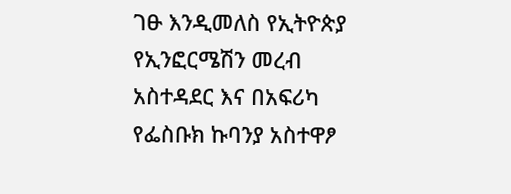ገፁ እንዲመለስ የኢትዮጵያ የኢንፎርሜሽን መረብ አስተዳደር እና በአፍሪካ የፌስቡክ ኩባንያ አስተዋፆ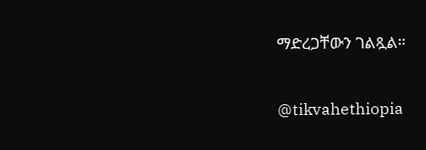ማድረጋቸውን ገልጿል።

@tikvahethiopia